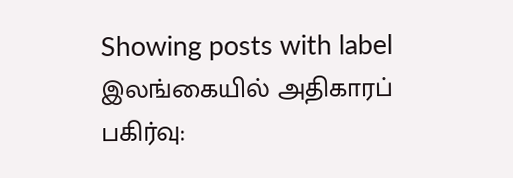Showing posts with label இலங்கையில் அதிகாரப் பகிர்வு: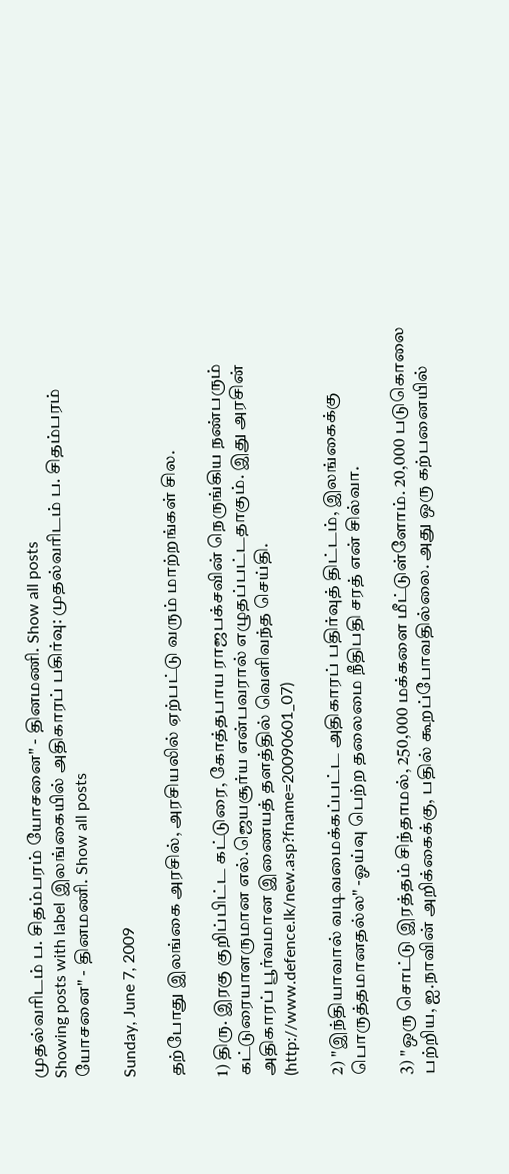முதல்வரிடம் ப. சிதம்பரம் யோசனை" - தினமணி. Show all posts
Showing posts with label இலங்கையில் அதிகாரப் பகிர்வு: முதல்வரிடம் ப. சிதம்பரம் யோசனை" - தினமணி. Show all posts

Sunday, June 7, 2009

தற்போது இலங்கை அரசில், அரசியலில் ஏற்பட்டு வரும் மாற்றங்கள் சில.

1) திரு. இரகு குறிப்பிட்ட கட்டுரை, கோத்தபாய ராஜபக்சவின் நெருங்கிய நண்பரும் கட்டுரையாளருமான எல்.ஜெயசூர்ய என்பவரால் எழுதப்பட்டதாகும். இது அரசின் அதிகாரப் பூர்வமான இணையத் தளத்தில் வெளிவந்த செய்தி. (http://www.defence.lk/new.asp?fname=20090601_07)

2) "இந்தியாவால் வடிவமைக்கப்பட்ட அதிகாரப் பதிர்வுத் திட்டம், இலங்கைக்கு பொருத்தமானதல்ல" -ஓய்வு பெற்ற தலைமை நீதிபதி சரத் என் சில்வா.

3) "ஒரு சொட்டு இரத்தம் சிந்தாமல், 250,000 மக்களை மீட்டுள்ளோம். 20,000 படுகொலை பற்றிய, ஐ.நாவின் அறிக்கைக்கு, பதில் கூறப்போவதில்லை. அது ஒரு கற்பனையில்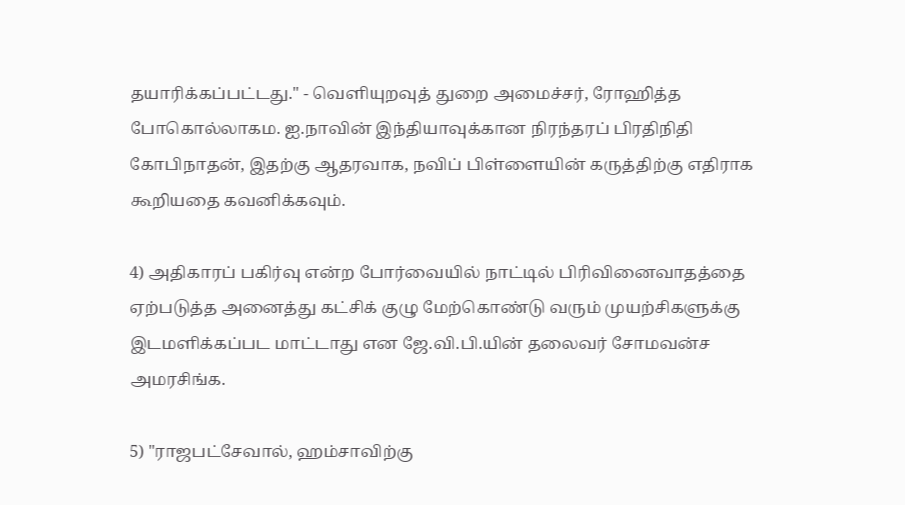தயாரிக்கப்பட்டது." - வெளியுறவுத் துறை அமைச்சர், ரோஹித்த போகொல்லாகம. ஐ.நாவின் இந்தியாவுக்கான நிரந்தரப் பிரதிநிதி கோபிநாதன், இதற்கு ஆதரவாக, நவிப் பிள்ளையின் கருத்திற்கு எதிராக கூறியதை கவனிக்கவும்.

4) அதிகாரப் பகிர்வு என்ற போர்வையில் நாட்டில் பிரிவினைவாதத்தை ஏற்படுத்த அனைத்து கட்சிக் குழு மேற்கொண்டு வரும் முயற்சிகளுக்கு இடமளிக்கப்பட மாட்டாது என ஜே.வி.பி.யின் தலைவர் சோமவன்ச அமரசிங்க.

5) "ராஜபட்சேவால், ஹம்சாவிற்கு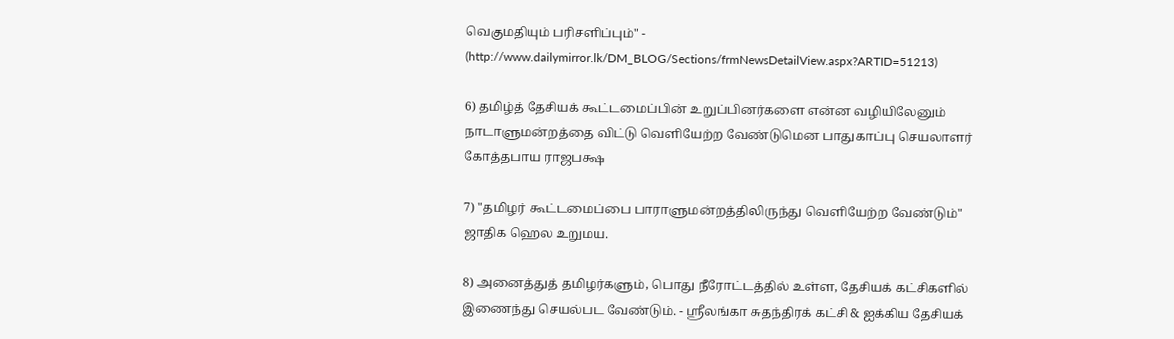வெகுமதியும் பரிசளிப்பும்" - (http://www.dailymirror.lk/DM_BLOG/Sections/frmNewsDetailView.aspx?ARTID=51213)

6) தமிழ்த் தேசியக் கூட்டமைப்பின் உறுப்பினர்களை என்ன வழியிலேனும் நாடாளுமன்றத்தை விட்டு வெளியேற்ற வேண்டுமென பாதுகாப்பு செயலாளர் கோத்தபாய ராஜபக்ஷ

7) "தமிழர் கூட்டமைப்பை பாராளுமன்றத்திலிருந்து வெளியேற்ற வேண்டும்" ஜாதிக ஹெல உறுமய.

8) அனைத்துத் தமிழர்களும், பொது நீரோட்டத்தில் உள்ள, தேசியக் கட்சிகளில் இணைந்து செயல்பட வேண்டும். - ஸ்ரீலங்கா சுதந்திரக் கட்சி & ஐக்கிய தேசியக்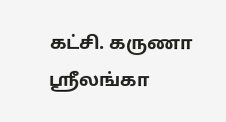கட்சி. கருணா ஸ்ரீலங்கா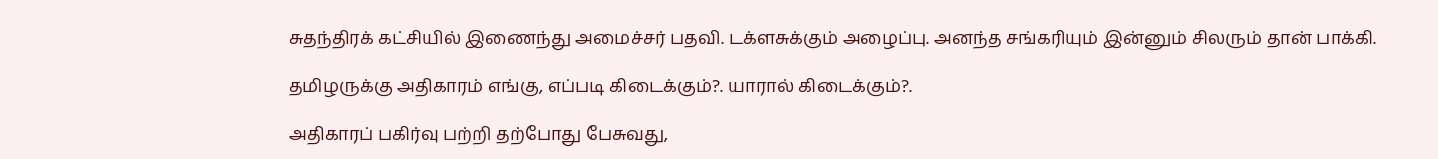சுதந்திரக் கட்சியில் இணைந்து அமைச்சர் பதவி. டக்ளசுக்கும் அழைப்பு. அனந்த சங்கரியும் இன்னும் சிலரும் தான் பாக்கி.

தமிழருக்கு அதிகாரம் எங்கு, எப்படி கிடைக்கும்?. யாரால் கிடைக்கும்?.

அதிகாரப் பகிர்வு பற்றி தற்போது பேசுவது,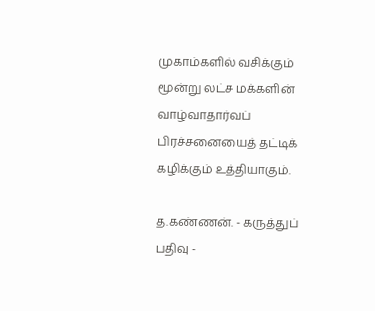முகாம்களில் வசிக்கும் மூன்று லட்ச மக்களின் வாழ்வாதார்வப் பிரச்சனையைத் தட்டிக் கழிக்கும் உத்தியாகும்.

த.கண்ணன். - கருத்துப் பதிவு -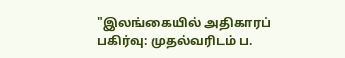"இலங்கையில் அதிகாரப் பகிர்வு: முதல்வரிடம் ப.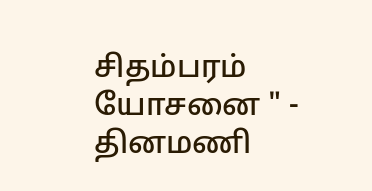சிதம்பரம் யோசனை " - தினமணி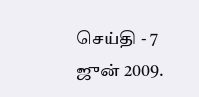செய்தி - 7 ஜுன் 2009.